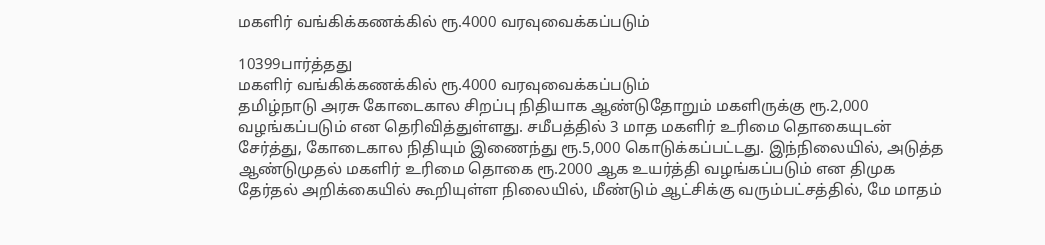மகளிர் வங்கிக்கணக்கில் ரூ.4000 வரவுவைக்கப்படும்

10399பார்த்தது
மகளிர் வங்கிக்கணக்கில் ரூ.4000 வரவுவைக்கப்படும்
தமிழ்நாடு அரசு கோடைகால சிறப்பு நிதியாக ஆண்டுதோறும் மகளிருக்கு ரூ.2,000 வழங்கப்படும் என தெரிவித்துள்ளது. சமீபத்தில் 3 மாத மகளிர் உரிமை தொகையுடன் சேர்த்து, கோடைகால நிதியும் இணைந்து ரூ.5,000 கொடுக்கப்பட்டது. இந்நிலையில், அடுத்த ஆண்டுமுதல் மகளிர் உரிமை தொகை ரூ.2000 ஆக உயர்த்தி வழங்கப்படும் என திமுக தேர்தல் அறிக்கையில் கூறியுள்ள நிலையில், மீண்டும் ஆட்சிக்கு வரும்பட்சத்தில், மே மாதம்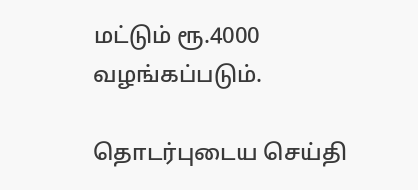மட்டும் ரூ.4000 வழங்கப்படும்.

தொடர்புடைய செய்தி